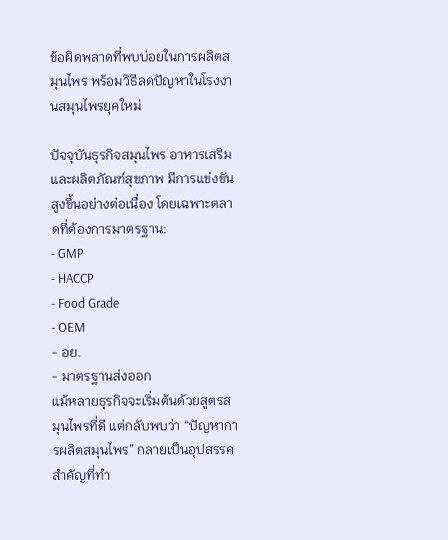ข้อผิดพลาดที่พบบ่อยในการผลิตสมุนไพร พร้อมวิธีลดปัญหาในโรงงานสมุนไพรยุคใหม่

ปัจจุบันธุรกิจสมุนไพร อาหารเสริม และผลิตภัณฑ์สุขภาพ มีการแข่งขันสูงขึ้นอย่างต่อเนื่อง โดยเฉพาะตลาดที่ต้องการมาตรฐาน:
- GMP
- HACCP
- Food Grade
- OEM
- อย.
- มาตรฐานส่งออก
แม้หลายธุรกิจจะเริ่มต้นด้วยสูตรสมุนไพรที่ดี แต่กลับพบว่า “ปัญหาการผลิตสมุนไพร” กลายเป็นอุปสรรคสำคัญที่ทำ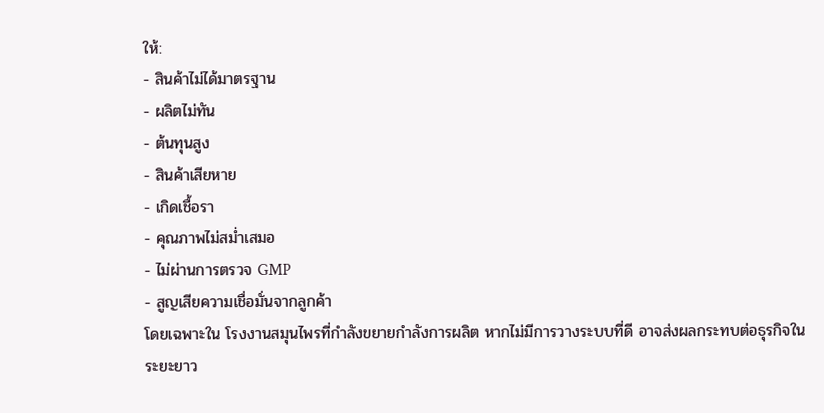ให้:
- สินค้าไม่ได้มาตรฐาน
- ผลิตไม่ทัน
- ต้นทุนสูง
- สินค้าเสียหาย
- เกิดเชื้อรา
- คุณภาพไม่สม่ำเสมอ
- ไม่ผ่านการตรวจ GMP
- สูญเสียความเชื่อมั่นจากลูกค้า
โดยเฉพาะใน โรงงานสมุนไพรที่กำลังขยายกำลังการผลิต หากไม่มีการวางระบบที่ดี อาจส่งผลกระทบต่อธุรกิจในระยะยาว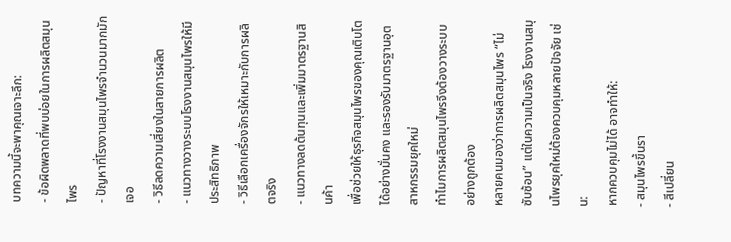บทความนี้จะพาคุณเจาะลึก:
- ข้อผิดพลาดที่พบบ่อยในการผลิตสมุนไพร
- ปัญหาที่โรงงานสมุนไพรจำนวนมากมักเจอ
- วิธีลดความเสี่ยงในสายการผลิต
- แนวทางวางระบบโรงงานสมุนไพรให้มีประสิทธิภาพ
- วิธีเลือกเครื่องจักรให้เหมาะกับการผลิตจริง
- แนวทางลดต้นทุนและเพิ่มมาตรฐานสินค้า
เพื่อช่วยให้ธุรกิจสมุนไพรของคุณเติบโตได้อย่างมั่นคง และรองรับมาตรฐานอุตสาหกรรมยุคใหม่
ทำไมการผลิตสมุนไพรจึงต้องวางระบบอย่างถูกต้อง
หลายคนมองว่าการผลิตสมุนไพร “ไม่ซับซ้อน” แต่ในความเป็นจริง โรงงานสมุนไพรยุคใหม่ต้องควบคุมหลายปัจจัย เช่น:
หากควบคุมไม่ได้ อาจทำให้:
- สมุนไพรขึ้นรา
- สีเปลี่ยน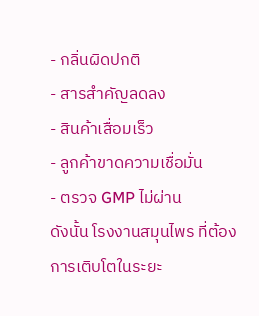- กลิ่นผิดปกติ
- สารสำคัญลดลง
- สินค้าเสื่อมเร็ว
- ลูกค้าขาดความเชื่อมั่น
- ตรวจ GMP ไม่ผ่าน
ดังนั้น โรงงานสมุนไพร ที่ต้องการเติบโตในระยะ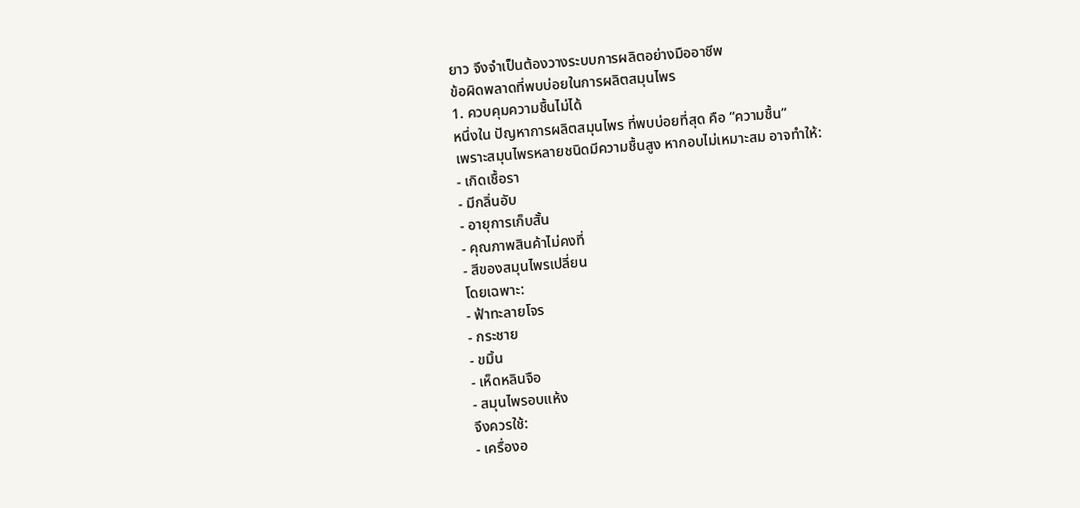ยาว จึงจำเป็นต้องวางระบบการผลิตอย่างมืออาชีพ
ข้อผิดพลาดที่พบบ่อยในการผลิตสมุนไพร
1. ควบคุมความชื้นไม่ได้
หนึ่งใน ปัญหาการผลิตสมุนไพร ที่พบบ่อยที่สุด คือ “ความชื้น”
เพราะสมุนไพรหลายชนิดมีความชื้นสูง หากอบไม่เหมาะสม อาจทำให้:
- เกิดเชื้อรา
- มีกลิ่นอับ
- อายุการเก็บสั้น
- คุณภาพสินค้าไม่คงที่
- สีของสมุนไพรเปลี่ยน
โดยเฉพาะ:
- ฟ้าทะลายโจร
- กระชาย
- ขมิ้น
- เห็ดหลินจือ
- สมุนไพรอบแห้ง
จึงควรใช้:
- เครื่องอ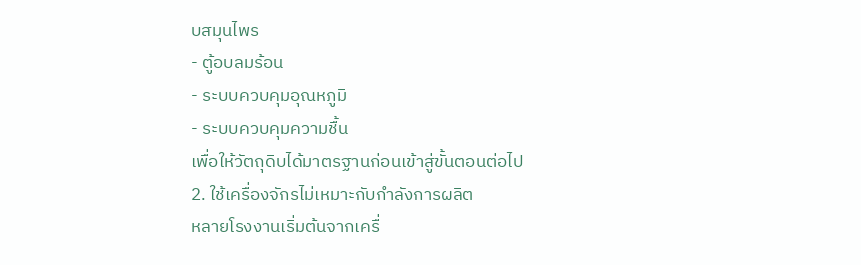บสมุนไพร
- ตู้อบลมร้อน
- ระบบควบคุมอุณหภูมิ
- ระบบควบคุมความชื้น
เพื่อให้วัตถุดิบได้มาตรฐานก่อนเข้าสู่ขั้นตอนต่อไป
2. ใช้เครื่องจักรไม่เหมาะกับกำลังการผลิต
หลายโรงงานเริ่มต้นจากเครื่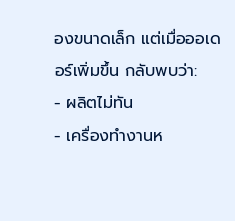องขนาดเล็ก แต่เมื่อออเดอร์เพิ่มขึ้น กลับพบว่า:
- ผลิตไม่ทัน
- เครื่องทำงานห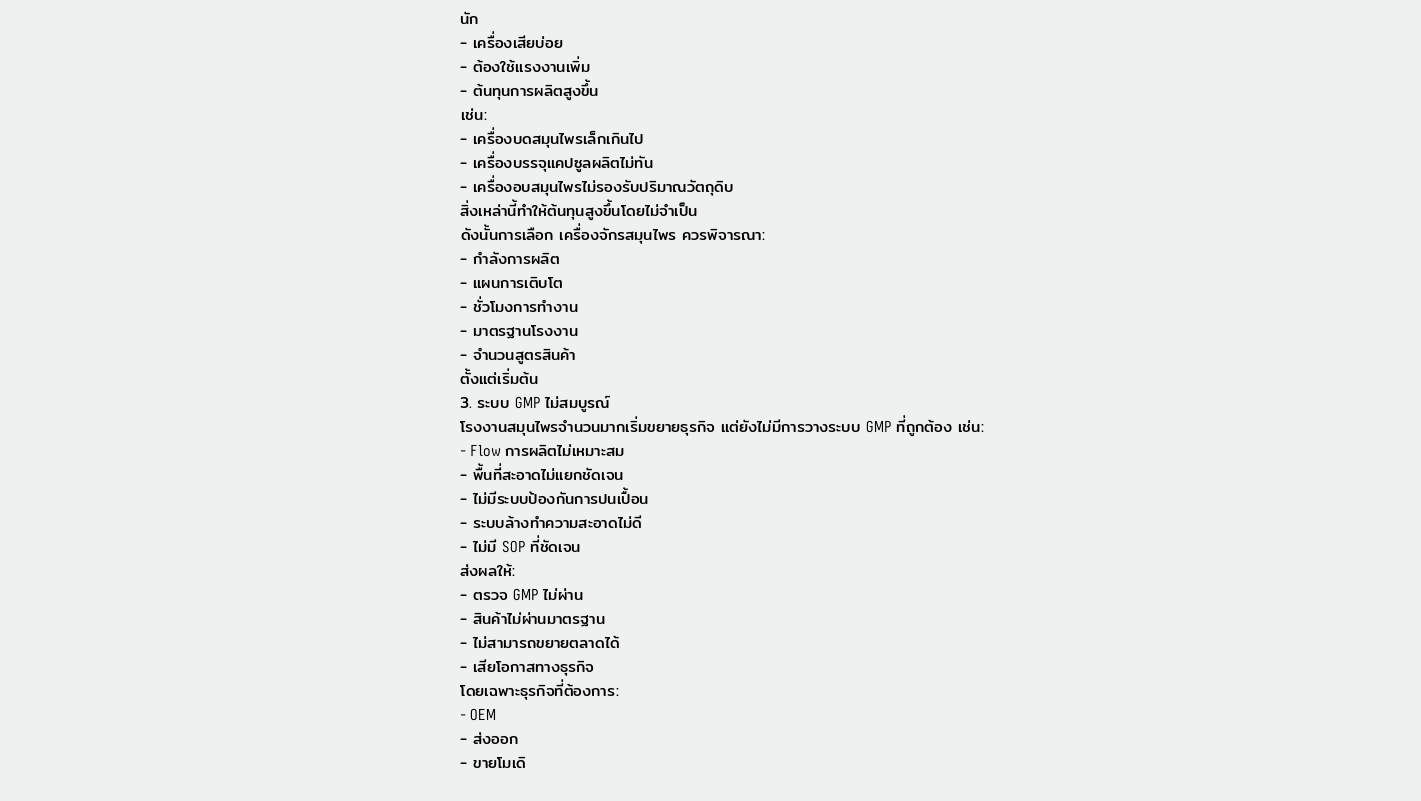นัก
- เครื่องเสียบ่อย
- ต้องใช้แรงงานเพิ่ม
- ต้นทุนการผลิตสูงขึ้น
เช่น:
- เครื่องบดสมุนไพรเล็กเกินไป
- เครื่องบรรจุแคปซูลผลิตไม่ทัน
- เครื่องอบสมุนไพรไม่รองรับปริมาณวัตถุดิบ
สิ่งเหล่านี้ทำให้ต้นทุนสูงขึ้นโดยไม่จำเป็น
ดังนั้นการเลือก เครื่องจักรสมุนไพร ควรพิจารณา:
- กำลังการผลิต
- แผนการเติบโต
- ชั่วโมงการทำงาน
- มาตรฐานโรงงาน
- จำนวนสูตรสินค้า
ตั้งแต่เริ่มต้น
3. ระบบ GMP ไม่สมบูรณ์
โรงงานสมุนไพรจำนวนมากเริ่มขยายธุรกิจ แต่ยังไม่มีการวางระบบ GMP ที่ถูกต้อง เช่น:
- Flow การผลิตไม่เหมาะสม
- พื้นที่สะอาดไม่แยกชัดเจน
- ไม่มีระบบป้องกันการปนเปื้อน
- ระบบล้างทำความสะอาดไม่ดี
- ไม่มี SOP ที่ชัดเจน
ส่งผลให้:
- ตรวจ GMP ไม่ผ่าน
- สินค้าไม่ผ่านมาตรฐาน
- ไม่สามารถขยายตลาดได้
- เสียโอกาสทางธุรกิจ
โดยเฉพาะธุรกิจที่ต้องการ:
- OEM
- ส่งออก
- ขายโมเดิ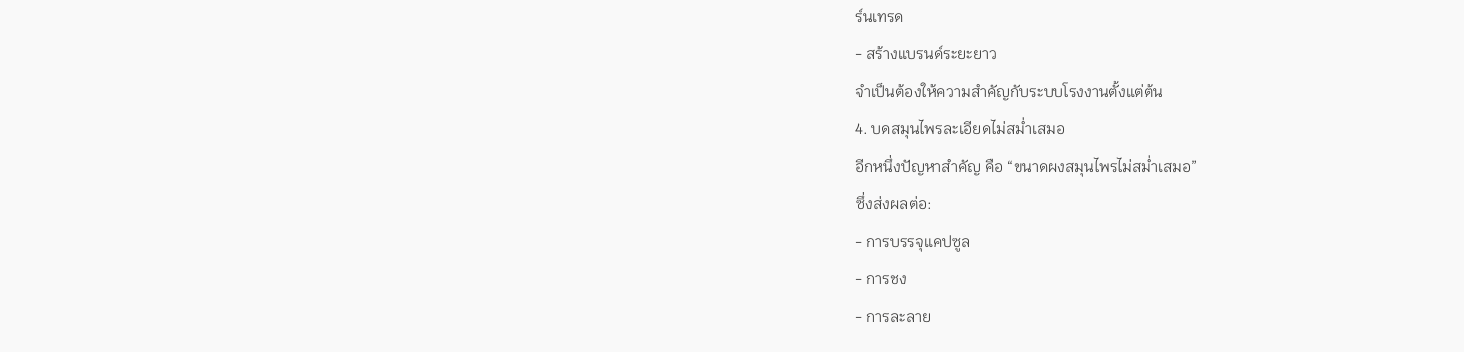ร์นเทรด
- สร้างแบรนด์ระยะยาว
จำเป็นต้องให้ความสำคัญกับระบบโรงงานตั้งแต่ต้น
4. บดสมุนไพรละเอียดไม่สม่ำเสมอ
อีกหนึ่งปัญหาสำคัญ คือ “ขนาดผงสมุนไพรไม่สม่ำเสมอ”
ซึ่งส่งผลต่อ:
- การบรรจุแคปซูล
- การชง
- การละลาย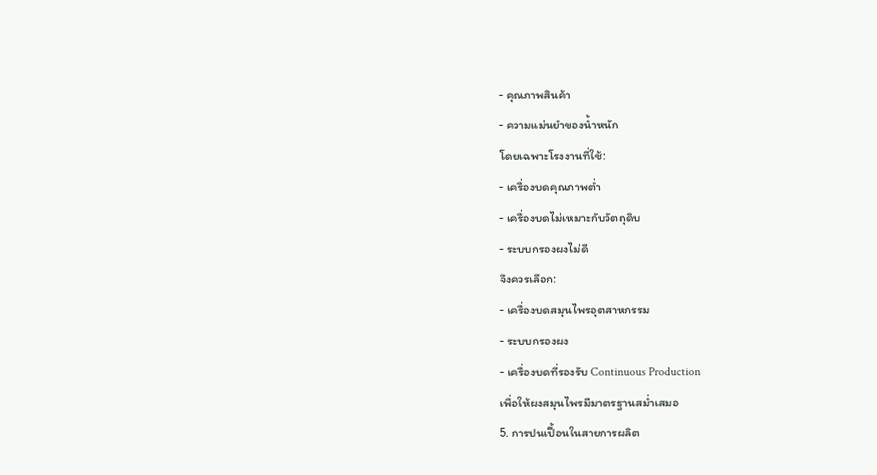- คุณภาพสินค้า
- ความแม่นยำของน้ำหนัก
โดยเฉพาะโรงงานที่ใช้:
- เครื่องบดคุณภาพต่ำ
- เครื่องบดไม่เหมาะกับวัตถุดิบ
- ระบบกรองผงไม่ดี
จึงควรเลือก:
- เครื่องบดสมุนไพรอุตสาหกรรม
- ระบบกรองผง
- เครื่องบดที่รองรับ Continuous Production
เพื่อให้ผงสมุนไพรมีมาตรฐานสม่ำเสมอ
5. การปนเปื้อนในสายการผลิต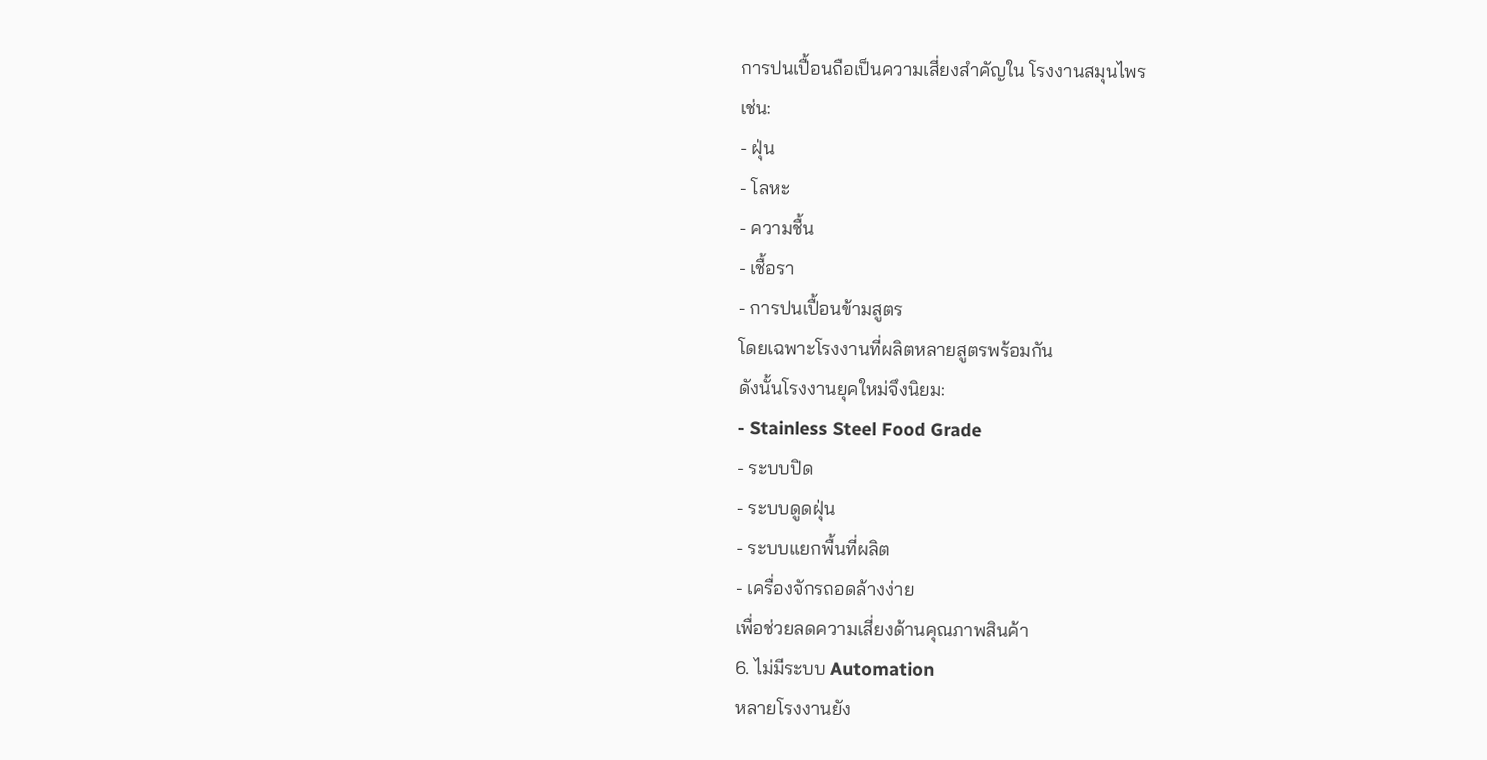การปนเปื้อนถือเป็นความเสี่ยงสำคัญใน โรงงานสมุนไพร
เช่น:
- ฝุ่น
- โลหะ
- ความชื้น
- เชื้อรา
- การปนเปื้อนข้ามสูตร
โดยเฉพาะโรงงานที่ผลิตหลายสูตรพร้อมกัน
ดังนั้นโรงงานยุคใหม่จึงนิยม:
- Stainless Steel Food Grade
- ระบบปิด
- ระบบดูดฝุ่น
- ระบบแยกพื้นที่ผลิต
- เครื่องจักรถอดล้างง่าย
เพื่อช่วยลดความเสี่ยงด้านคุณภาพสินค้า
6. ไม่มีระบบ Automation
หลายโรงงานยัง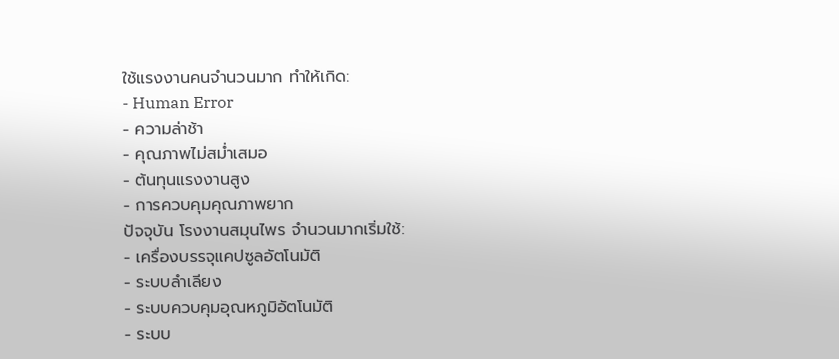ใช้แรงงานคนจำนวนมาก ทำให้เกิด:
- Human Error
- ความล่าช้า
- คุณภาพไม่สม่ำเสมอ
- ต้นทุนแรงงานสูง
- การควบคุมคุณภาพยาก
ปัจจุบัน โรงงานสมุนไพร จำนวนมากเริ่มใช้:
- เครื่องบรรจุแคปซูลอัตโนมัติ
- ระบบลำเลียง
- ระบบควบคุมอุณหภูมิอัตโนมัติ
- ระบบ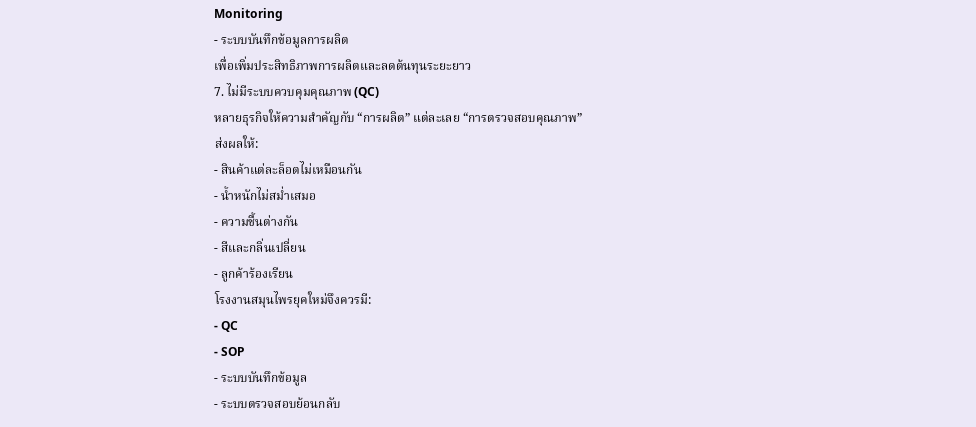Monitoring
- ระบบบันทึกข้อมูลการผลิต
เพื่อเพิ่มประสิทธิภาพการผลิตและลดต้นทุนระยะยาว
7. ไม่มีระบบควบคุมคุณภาพ (QC)
หลายธุรกิจให้ความสำคัญกับ “การผลิต” แต่ละเลย “การตรวจสอบคุณภาพ”
ส่งผลให้:
- สินค้าแต่ละล็อตไม่เหมือนกัน
- น้ำหนักไม่สม่ำเสมอ
- ความชื้นต่างกัน
- สีและกลิ่นเปลี่ยน
- ลูกค้าร้องเรียน
โรงงานสมุนไพรยุคใหม่จึงควรมี:
- QC
- SOP
- ระบบบันทึกข้อมูล
- ระบบตรวจสอบย้อนกลับ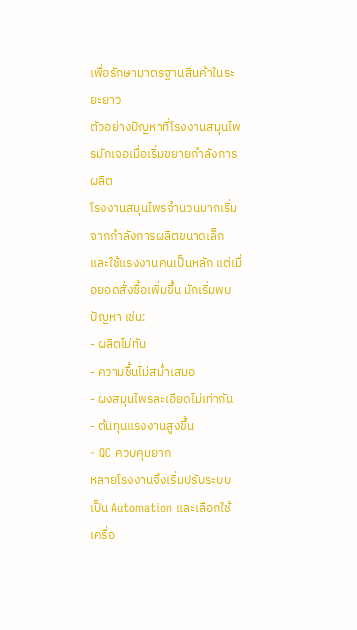เพื่อรักษามาตรฐานสินค้าในระยะยาว
ตัวอย่างปัญหาที่โรงงานสมุนไพรมักเจอเมื่อเริ่มขยายกำลังการผลิต
โรงงานสมุนไพรจำนวนมากเริ่มจากกำลังการผลิตขนาดเล็ก และใช้แรงงานคนเป็นหลัก แต่เมื่อยอดสั่งซื้อเพิ่มขึ้น มักเริ่มพบปัญหา เช่น:
- ผลิตไม่ทัน
- ความชื้นไม่สม่ำเสมอ
- ผงสมุนไพรละเอียดไม่เท่ากัน
- ต้นทุนแรงงานสูงขึ้น
- QC ควบคุมยาก
หลายโรงงานจึงเริ่มปรับระบบเป็น Automation และเลือกใช้เครื่อ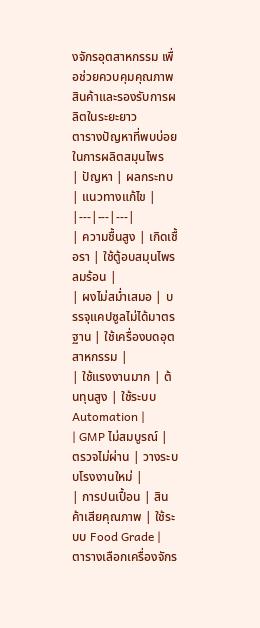งจักรอุตสาหกรรม เพื่อช่วยควบคุมคุณภาพสินค้าและรองรับการผลิตในระยะยาว
ตารางปัญหาที่พบบ่อยในการผลิตสมุนไพร
| ปัญหา | ผลกระทบ | แนวทางแก้ไข |
|---|---|---|
| ความชื้นสูง | เกิดเชื้อรา | ใช้ตู้อบสมุนไพรลมร้อน |
| ผงไม่สม่ำเสมอ | บรรจุแคปซูลไม่ได้มาตรฐาน | ใช้เครื่องบดอุตสาหกรรม |
| ใช้แรงงานมาก | ต้นทุนสูง | ใช้ระบบ Automation |
| GMP ไม่สมบูรณ์ | ตรวจไม่ผ่าน | วางระบบโรงงานใหม่ |
| การปนเปื้อน | สินค้าเสียคุณภาพ | ใช้ระบบ Food Grade |
ตารางเลือกเครื่องจักร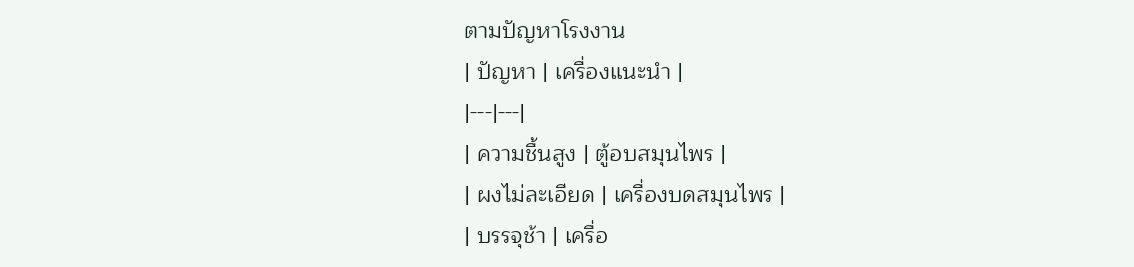ตามปัญหาโรงงาน
| ปัญหา | เครื่องแนะนำ |
|---|---|
| ความชื้นสูง | ตู้อบสมุนไพร |
| ผงไม่ละเอียด | เครื่องบดสมุนไพร |
| บรรจุช้า | เครื่อ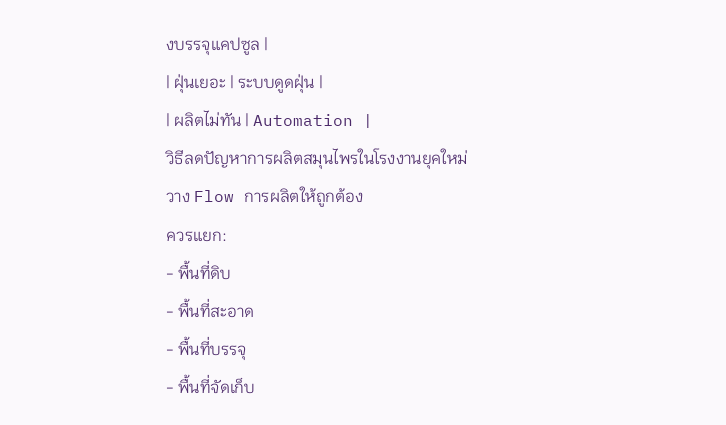งบรรจุแคปซูล |
| ฝุ่นเยอะ | ระบบดูดฝุ่น |
| ผลิตไม่ทัน | Automation |
วิธีลดปัญหาการผลิตสมุนไพรในโรงงานยุคใหม่
วาง Flow การผลิตให้ถูกต้อง
ควรแยก:
- พื้นที่ดิบ
- พื้นที่สะอาด
- พื้นที่บรรจุ
- พื้นที่จัดเก็บ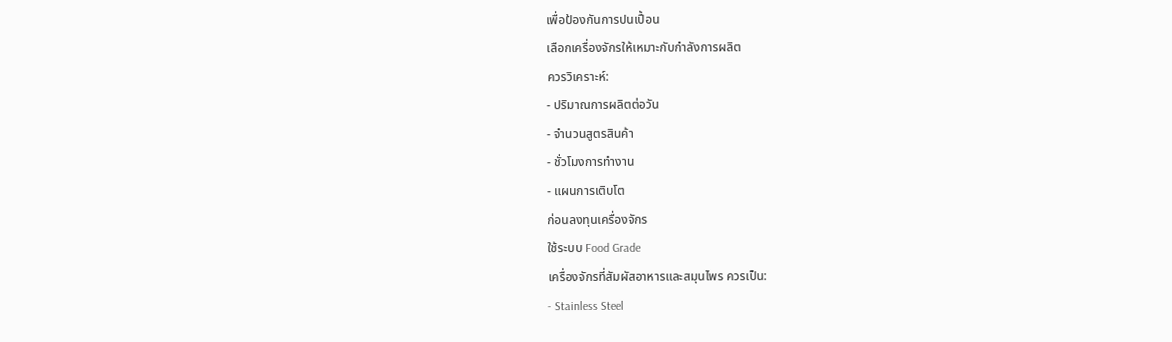เพื่อป้องกันการปนเปื้อน
เลือกเครื่องจักรให้เหมาะกับกำลังการผลิต
ควรวิเคราะห์:
- ปริมาณการผลิตต่อวัน
- จำนวนสูตรสินค้า
- ชั่วโมงการทำงาน
- แผนการเติบโต
ก่อนลงทุนเครื่องจักร
ใช้ระบบ Food Grade
เครื่องจักรที่สัมผัสอาหารและสมุนไพร ควรเป็น:
- Stainless Steel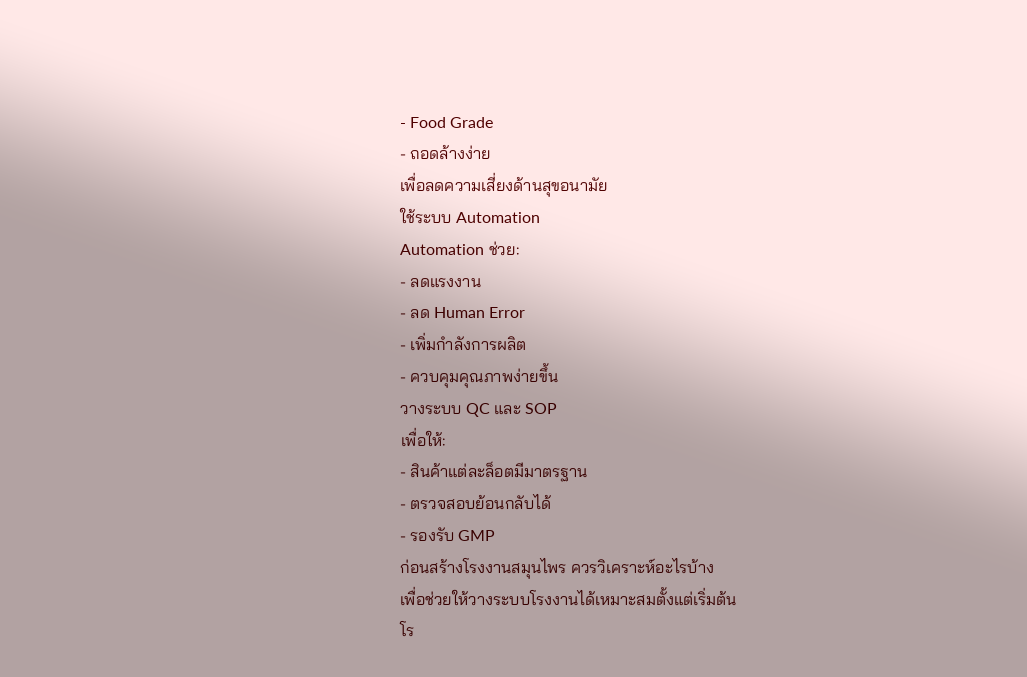- Food Grade
- ถอดล้างง่าย
เพื่อลดความเสี่ยงด้านสุขอนามัย
ใช้ระบบ Automation
Automation ช่วย:
- ลดแรงงาน
- ลด Human Error
- เพิ่มกำลังการผลิต
- ควบคุมคุณภาพง่ายขึ้น
วางระบบ QC และ SOP
เพื่อให้:
- สินค้าแต่ละล็อตมีมาตรฐาน
- ตรวจสอบย้อนกลับได้
- รองรับ GMP
ก่อนสร้างโรงงานสมุนไพร ควรวิเคราะห์อะไรบ้าง
เพื่อช่วยให้วางระบบโรงงานได้เหมาะสมตั้งแต่เริ่มต้น
โร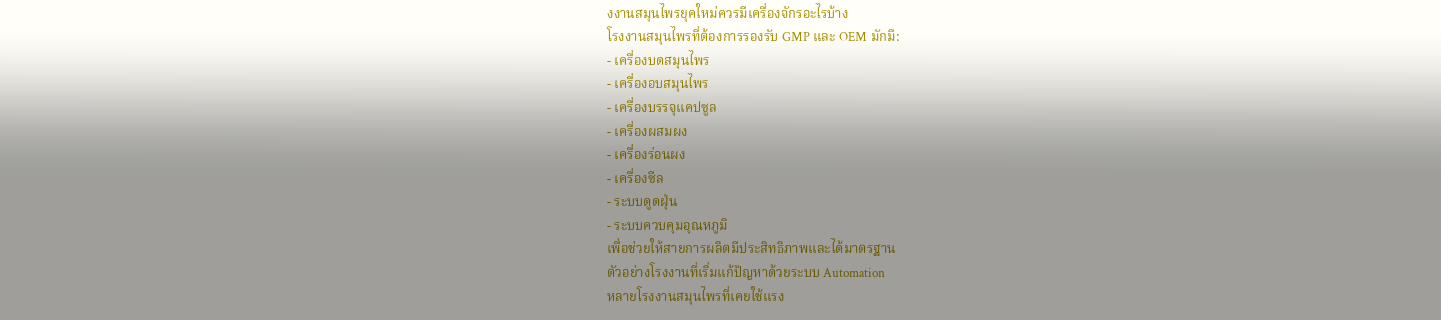งงานสมุนไพรยุคใหม่ควรมีเครื่องจักรอะไรบ้าง
โรงงานสมุนไพรที่ต้องการรองรับ GMP และ OEM มักมี:
- เครื่องบดสมุนไพร
- เครื่องอบสมุนไพร
- เครื่องบรรจุแคปซูล
- เครื่องผสมผง
- เครื่องร่อนผง
- เครื่องซีล
- ระบบดูดฝุ่น
- ระบบควบคุมอุณหภูมิ
เพื่อช่วยให้สายการผลิตมีประสิทธิภาพและได้มาตรฐาน
ตัวอย่างโรงงานที่เริ่มแก้ปัญหาด้วยระบบ Automation
หลายโรงงานสมุนไพรที่เคยใช้แรง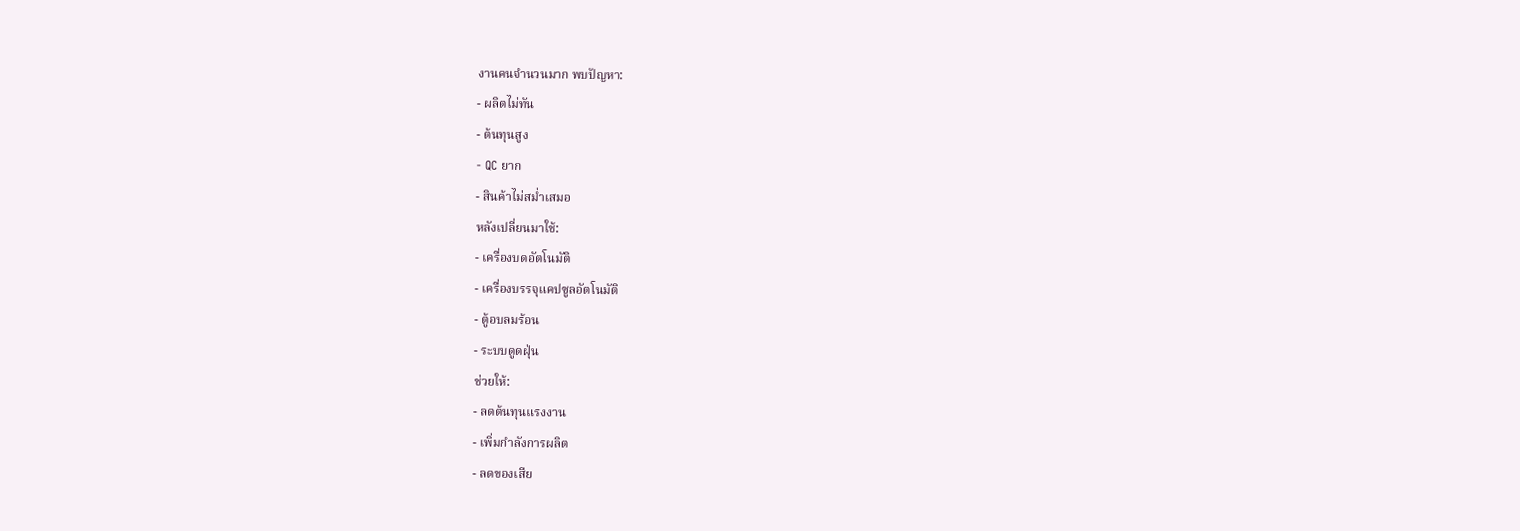งานคนจำนวนมาก พบปัญหา:
- ผลิตไม่ทัน
- ต้นทุนสูง
- QC ยาก
- สินค้าไม่สม่ำเสมอ
หลังเปลี่ยนมาใช้:
- เครื่องบดอัตโนมัติ
- เครื่องบรรจุแคปซูลอัตโนมัติ
- ตู้อบลมร้อน
- ระบบดูดฝุ่น
ช่วยให้:
- ลดต้นทุนแรงงาน
- เพิ่มกำลังการผลิต
- ลดของเสีย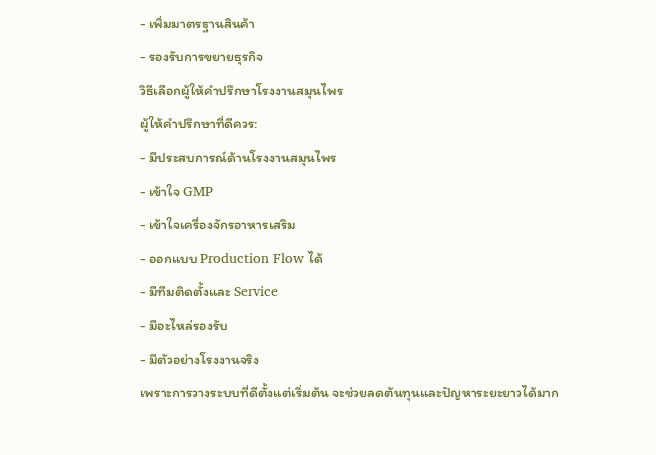- เพิ่มมาตรฐานสินค้า
- รองรับการขยายธุรกิจ
วิธีเลือกผู้ให้คำปรึกษาโรงงานสมุนไพร
ผู้ให้คำปรึกษาที่ดีควร:
- มีประสบการณ์ด้านโรงงานสมุนไพร
- เข้าใจ GMP
- เข้าใจเครื่องจักรอาหารเสริม
- ออกแบบ Production Flow ได้
- มีทีมติดตั้งและ Service
- มีอะไหล่รองรับ
- มีตัวอย่างโรงงานจริง
เพราะการวางระบบที่ดีตั้งแต่เริ่มต้น จะช่วยลดต้นทุนและปัญหาระยะยาวได้มาก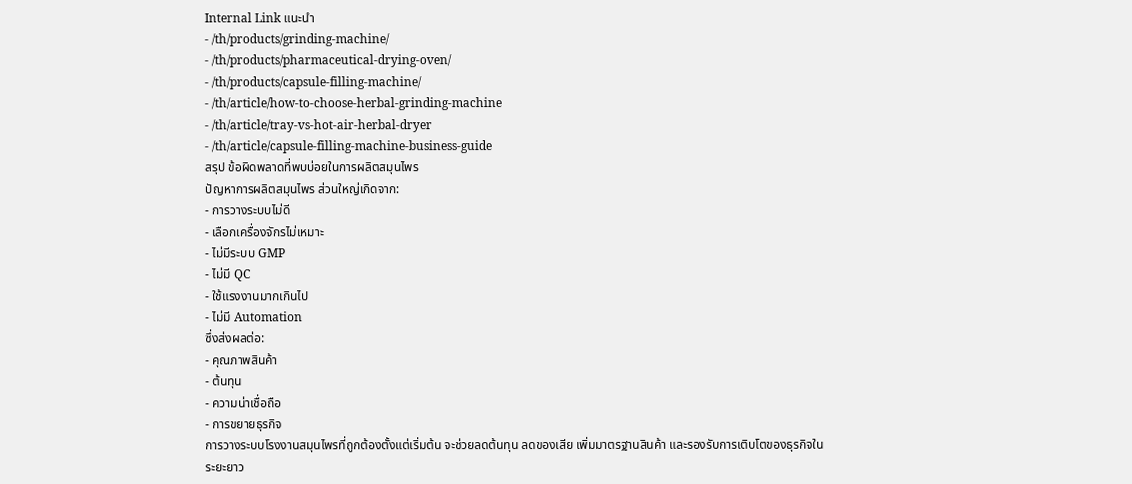Internal Link แนะนำ
- /th/products/grinding-machine/
- /th/products/pharmaceutical-drying-oven/
- /th/products/capsule-filling-machine/
- /th/article/how-to-choose-herbal-grinding-machine
- /th/article/tray-vs-hot-air-herbal-dryer
- /th/article/capsule-filling-machine-business-guide
สรุป ข้อผิดพลาดที่พบบ่อยในการผลิตสมุนไพร
ปัญหาการผลิตสมุนไพร ส่วนใหญ่เกิดจาก:
- การวางระบบไม่ดี
- เลือกเครื่องจักรไม่เหมาะ
- ไม่มีระบบ GMP
- ไม่มี QC
- ใช้แรงงานมากเกินไป
- ไม่มี Automation
ซึ่งส่งผลต่อ:
- คุณภาพสินค้า
- ต้นทุน
- ความน่าเชื่อถือ
- การขยายธุรกิจ
การวางระบบโรงงานสมุนไพรที่ถูกต้องตั้งแต่เริ่มต้น จะช่วยลดต้นทุน ลดของเสีย เพิ่มมาตรฐานสินค้า และรองรับการเติบโตของธุรกิจในระยะยาว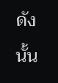ดังนั้น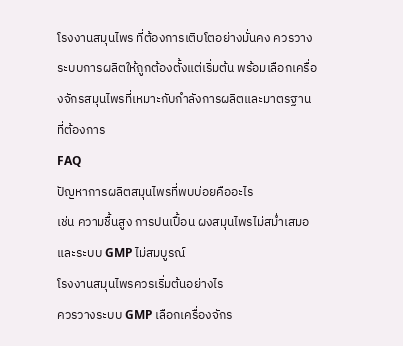โรงงานสมุนไพร ที่ต้องการเติบโตอย่างมั่นคง ควรวางระบบการผลิตให้ถูกต้องตั้งแต่เริ่มต้น พร้อมเลือกเครื่องจักรสมุนไพรที่เหมาะกับกำลังการผลิตและมาตรฐานที่ต้องการ
FAQ
ปัญหาการผลิตสมุนไพรที่พบบ่อยคืออะไร
เช่น ความชื้นสูง การปนเปื้อน ผงสมุนไพรไม่สม่ำเสมอ และระบบ GMP ไม่สมบูรณ์
โรงงานสมุนไพรควรเริ่มต้นอย่างไร
ควรวางระบบ GMP เลือกเครื่องจักร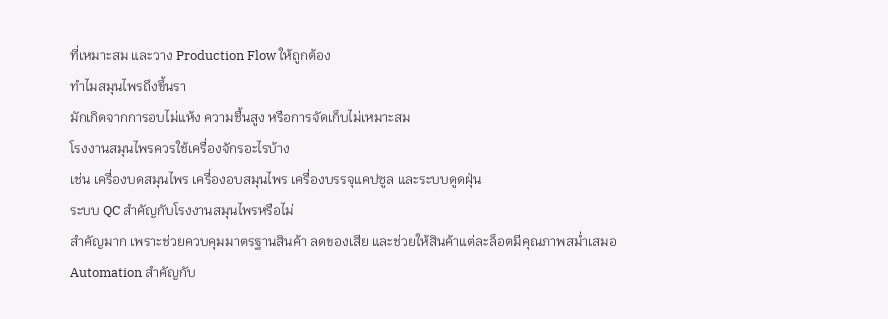ที่เหมาะสม และวาง Production Flow ให้ถูกต้อง
ทำไมสมุนไพรถึงขึ้นรา
มักเกิดจากการอบไม่แห้ง ความชื้นสูง หรือการจัดเก็บไม่เหมาะสม
โรงงานสมุนไพรควรใช้เครื่องจักรอะไรบ้าง
เช่น เครื่องบดสมุนไพร เครื่องอบสมุนไพร เครื่องบรรจุแคปซูล และระบบดูดฝุ่น
ระบบ QC สำคัญกับโรงงานสมุนไพรหรือไม่
สำคัญมาก เพราะช่วยควบคุมมาตรฐานสินค้า ลดของเสีย และช่วยให้สินค้าแต่ละล็อตมีคุณภาพสม่ำเสมอ
Automation สำคัญกับ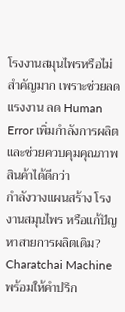โรงงานสมุนไพรหรือไม่
สำคัญมาก เพราะช่วยลดแรงงาน ลด Human Error เพิ่มกำลังการผลิต และช่วยควบคุมคุณภาพสินค้าได้ดีกว่า
กำลังวางแผนสร้าง โรงงานสมุนไพร หรือแก้ปัญหาสายการผลิตเดิม?
Charatchai Machine พร้อมให้คำปรึก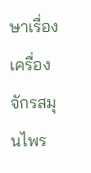ษาเรื่องเครื่องจักรสมุนไพร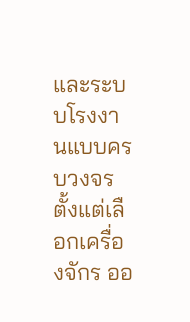และระบบโรงงานแบบครบวงจร
ตั้งแต่เลือกเครื่องจักร ออ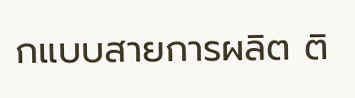กแบบสายการผลิต ติ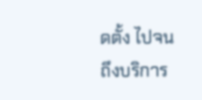ดตั้ง ไปจนถึงบริการ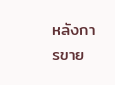หลังการขาย